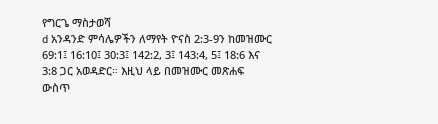የግርጌ ማስታወሻ
d አንዳንድ ምሳሌዎችን ለማየት ዮናስ 2:3-9ን ከመዝሙር 69:1፤ 16:10፤ 30:3፤ 142:2, 3፤ 143:4, 5፤ 18:6 እና 3:8 ጋር አወዳድር። እዚህ ላይ በመዝሙር መጽሐፍ ውስጥ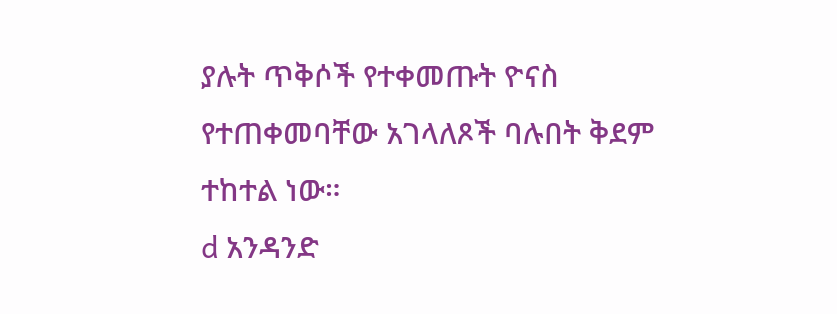ያሉት ጥቅሶች የተቀመጡት ዮናስ የተጠቀመባቸው አገላለጾች ባሉበት ቅደም ተከተል ነው።
d አንዳንድ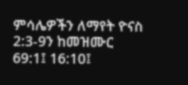ምሳሌዎችን ለማየት ዮናስ 2:3-9ን ከመዝሙር 69:1፤ 16:10፤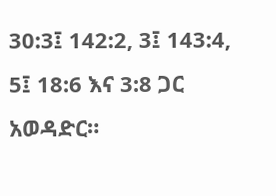30:3፤ 142:2, 3፤ 143:4, 5፤ 18:6 እና 3:8 ጋር አወዳድር።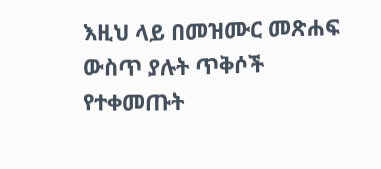እዚህ ላይ በመዝሙር መጽሐፍ ውስጥ ያሉት ጥቅሶች የተቀመጡት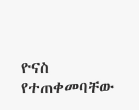ዮናስ የተጠቀመባቸው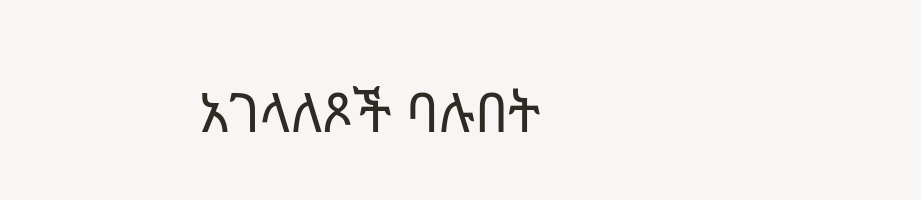አገላለጾች ባሉበት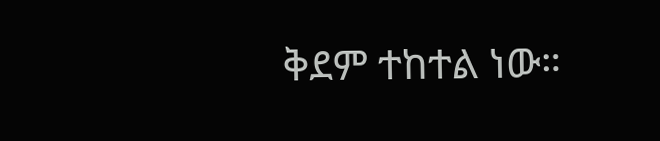ቅደም ተከተል ነው።